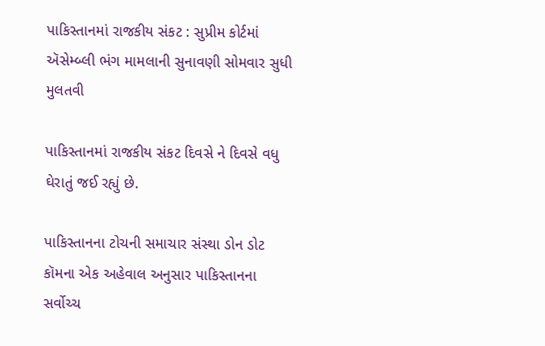પાકિસ્તાનમાં રાજકીય સંકટ : સુપ્રીમ કોર્ટમાં ઍસેમ્બ્લી ભંગ મામલાની સુનાવણી સોમવાર સુધી મુલતવી

પાકિસ્તાનમાં રાજકીય સંકટ દિવસે ને દિવસે વધુ ઘેરાતું જઈ રહ્યું છે.

પાકિસ્તાનના ટોચની સમાચાર સંસ્થા ડોન ડોટ કૉમના એક અહેવાલ અનુસાર પાકિસ્તાનના સર્વોચ્ચ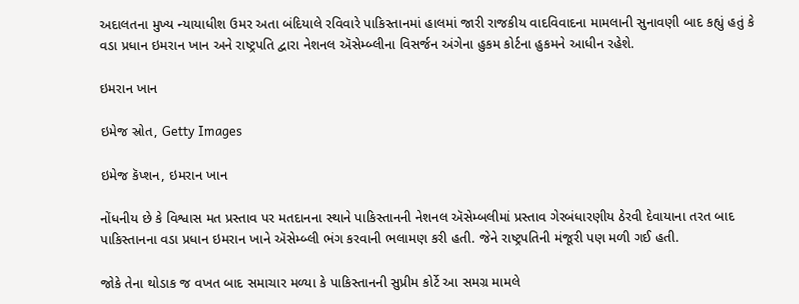અદાલતના મુખ્ય ન્યાયાધીશ ઉમર અતા બંદિયાલે રવિવારે પાકિસ્તાનમાં હાલમાં જારી રાજકીય વાદવિવાદના મામલાની સુનાવણી બાદ કહ્યું હતું કે વડા પ્રધાન ઇમરાન ખાન અને રાષ્ટ્રપતિ દ્વારા નેશનલ ઍસેમ્બ્લીના વિસર્જન અંગેના હુકમ કોર્ટના હુકમને આધીન રહેશે.

ઇમરાન ખાન

ઇમેજ સ્રોત, Getty Images

ઇમેજ કૅપ્શન, ઇમરાન ખાન

નોંધનીય છે કે વિશ્વાસ મત પ્રસ્તાવ પર મતદાનના સ્થાને પાકિસ્તાનની નેશનલ ઍસેમ્બલીમાં પ્રસ્તાવ ગેરબંધારણીય ઠેરવી દેવાયાના તરત બાદ પાકિસ્તાનના વડા પ્રધાન ઇમરાન ખાને ઍસેમ્બ્લી ભંગ કરવાની ભલામણ કરી હતી. જેને રાષ્ટ્રપતિની મંજૂરી પણ મળી ગઈ હતી.

જોકે તેના થોડાક જ વખત બાદ સમાચાર મળ્યા કે પાકિસ્તાનની સુપ્રીમ કોર્ટે આ સમગ્ર મામલે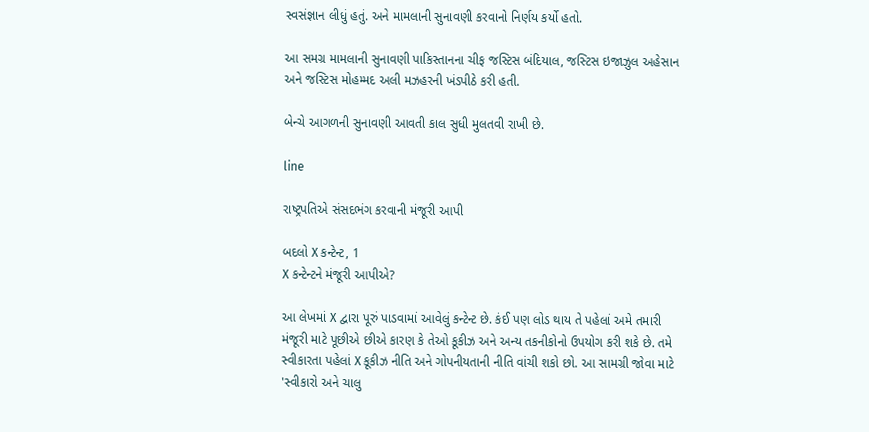સ્વસંજ્ઞાન લીધું હતું. અને મામલાની સુનાવણી કરવાનો નિર્ણય કર્યો હતો.

આ સમગ્ર મામલાની સુનાવણી પાકિસ્તાનના ચીફ જસ્ટિસ બંદિયાલ, જસ્ટિસ ઇજાઝુલ અહેસાન અને જસ્ટિસ મોહમ્મદ અલી મઝહરની ખંડપીઠે કરી હતી.

બેન્ચે આગળની સુનાવણી આવતી કાલ સુધી મુલતવી રાખી છે.

line

રાષ્ટ્રપતિએ સંસદભંગ કરવાની મંજૂરી આપી

બદલો X કન્ટેન્ટ, 1
X કન્ટેન્ટને મંજૂરી આપીએ?

આ લેખમાં X દ્વારા પૂરું પાડવામાં આવેલું કન્ટેન્ટ છે. કંઈ પણ લોડ થાય તે પહેલાં અમે તમારી મંજૂરી માટે પૂછીએ છીએ કારણ કે તેઓ કૂકીઝ અને અન્ય તકનીકોનો ઉપયોગ કરી શકે છે. તમે સ્વીકારતા પહેલાં X કૂકીઝ નીતિ અને ગોપનીયતાની નીતિ વાંચી શકો છો. આ સામગ્રી જોવા માટે 'સ્વીકારો અને ચાલુ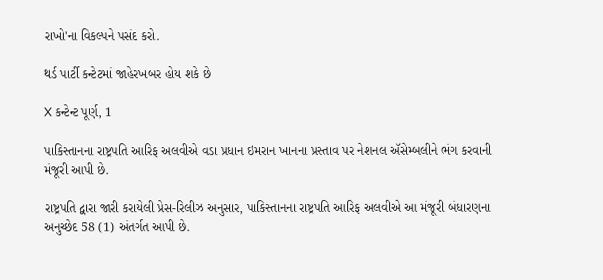રાખો'ના વિકલ્પને પસંદ કરો.

થર્ડ પાર્ટી કન્ટેટમાં જાહેરખબર હોય શકે છે

X કન્ટેન્ટ પૂર્ણ, 1

પાકિસ્તાનના રાષ્ટ્રપતિ આરિફ અલવીએ વડા પ્રધાન ઇમરાન ખાનના પ્રસ્તાવ પર નેશનલ ઍસેમ્બલીને ભંગ કરવાની મંજૂરી આપી છે.

રાષ્ટ્રપતિ દ્વારા જારી કરાયેલી પ્રેસ-રિલીઝ અનુસાર, પાકિસ્તાનના રાષ્ટ્રપતિ આરિફ અલવીએ આ મંજૂરી બંધારણના અનુચ્છેદ 58 (1) અંતર્ગત આપી છે.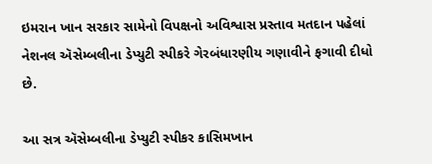ઇમરાન ખાન સરકાર સામેનો વિપક્ષનો અવિશ્વાસ પ્રસ્તાવ મતદાન પહેલાં નેશનલ ઍસેમ્બલીના ડેપ્યુટી સ્પીકરે ગેરબંધારણીય ગણાવીને ફગાવી દીધો છે.

આ સત્ર ઍસેમ્બલીના ડેપ્યુટી સ્પીકર કાસિમખાન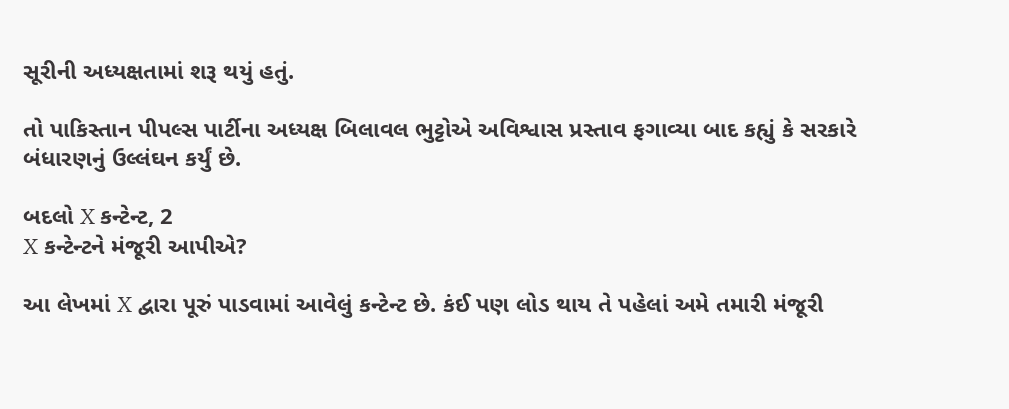સૂરીની અધ્યક્ષતામાં શરૂ થયું હતું.

તો પાકિસ્તાન પીપલ્સ પાર્ટીના અધ્યક્ષ બિલાવલ ભુટ્ટોએ અવિશ્વાસ પ્રસ્તાવ ફગાવ્યા બાદ કહ્યું કે સરકારે બંધારણનું ઉલ્લંઘન કર્યું છે.

બદલો X કન્ટેન્ટ, 2
X કન્ટેન્ટને મંજૂરી આપીએ?

આ લેખમાં X દ્વારા પૂરું પાડવામાં આવેલું કન્ટેન્ટ છે. કંઈ પણ લોડ થાય તે પહેલાં અમે તમારી મંજૂરી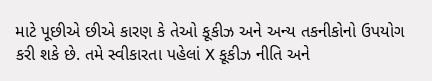માટે પૂછીએ છીએ કારણ કે તેઓ કૂકીઝ અને અન્ય તકનીકોનો ઉપયોગ કરી શકે છે. તમે સ્વીકારતા પહેલાં X કૂકીઝ નીતિ અને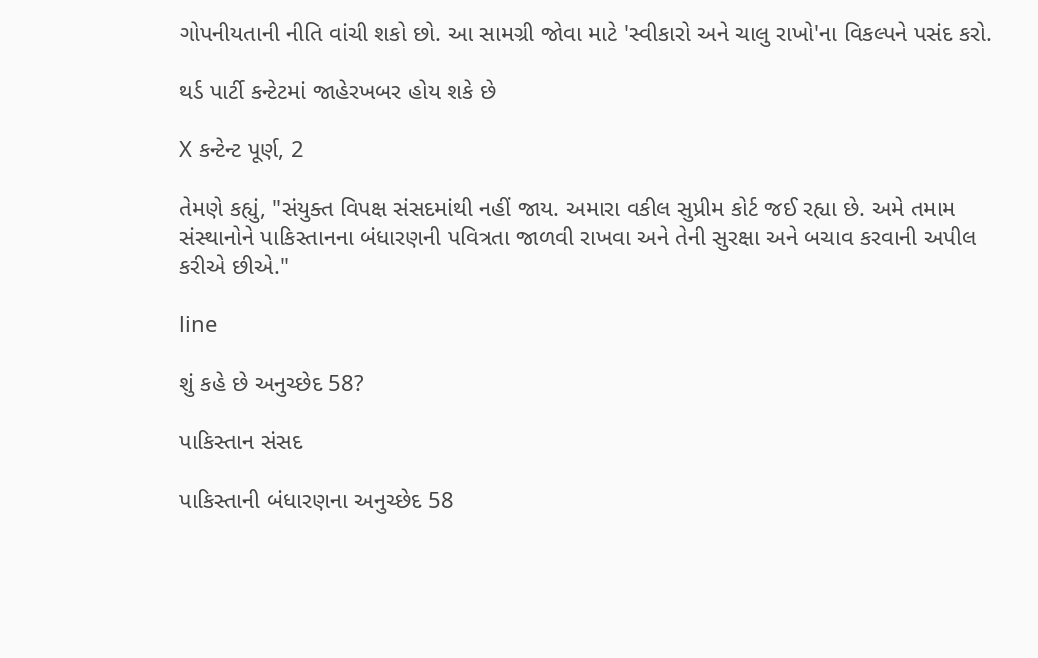ગોપનીયતાની નીતિ વાંચી શકો છો. આ સામગ્રી જોવા માટે 'સ્વીકારો અને ચાલુ રાખો'ના વિકલ્પને પસંદ કરો.

થર્ડ પાર્ટી કન્ટેટમાં જાહેરખબર હોય શકે છે

X કન્ટેન્ટ પૂર્ણ, 2

તેમણે કહ્યું, "સંયુક્ત વિપક્ષ સંસદમાંથી નહીં જાય. અમારા વકીલ સુપ્રીમ કોર્ટ જઈ રહ્યા છે. અમે તમામ સંસ્થાનોને પાકિસ્તાનના બંધારણની પવિત્રતા જાળવી રાખવા અને તેની સુરક્ષા અને બચાવ કરવાની અપીલ કરીએ છીએ."

line

શું કહે છે અનુચ્છેદ 58?

પાકિસ્તાન સંસદ

પાકિસ્તાની બંધારણના અનુચ્છેદ 58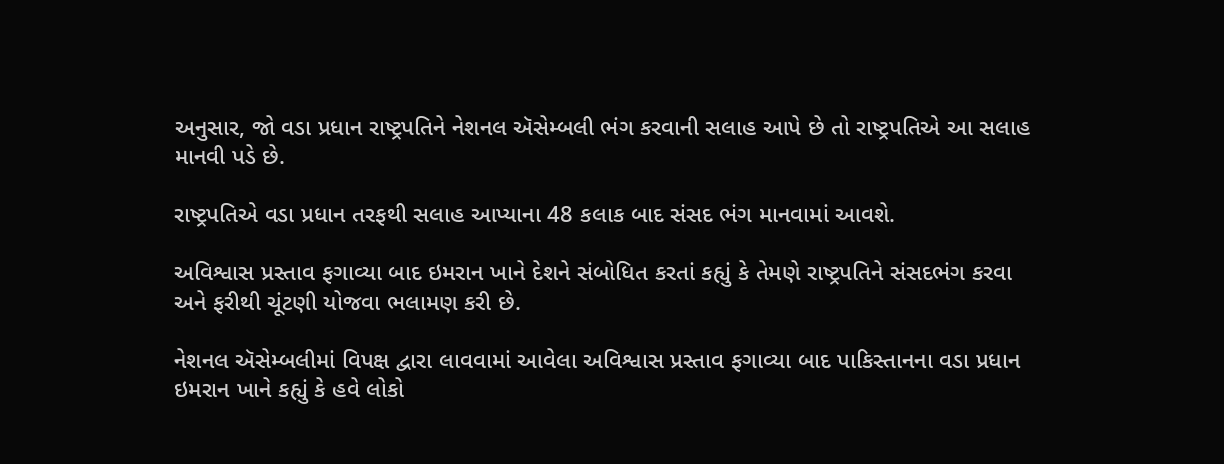અનુસાર, જો વડા પ્રધાન રાષ્ટ્રપતિને નેશનલ ઍસેમ્બલી ભંગ કરવાની સલાહ આપે છે તો રાષ્ટ્રપતિએ આ સલાહ માનવી પડે છે.

રાષ્ટ્રપતિએ વડા પ્રધાન તરફથી સલાહ આપ્યાના 48 કલાક બાદ સંસદ ભંગ માનવામાં આવશે.

અવિશ્વાસ પ્રસ્તાવ ફગાવ્યા બાદ ઇમરાન ખાને દેશને સંબોધિત કરતાં કહ્યું કે તેમણે રાષ્ટ્રપતિને સંસદભંગ કરવા અને ફરીથી ચૂંટણી યોજવા ભલામણ કરી છે.

નેશનલ ઍસેમ્બલીમાં વિપક્ષ દ્વારા લાવવામાં આવેલા અવિશ્વાસ પ્રસ્તાવ ફગાવ્યા બાદ પાકિસ્તાનના વડા પ્રધાન ઇમરાન ખાને કહ્યું કે હવે લોકો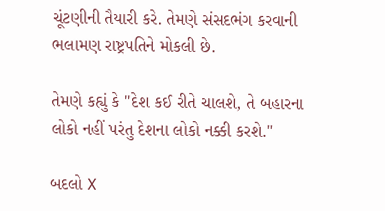ચૂંટણીની તૈયારી કરે. તેમણે સંસદભંગ કરવાની ભલામણ રાષ્ટ્રપતિને મોકલી છે.

તેમણે કહ્યું કે "દેશ કઈ રીતે ચાલશે, તે બહારના લોકો નહીં પરંતુ દેશના લોકો નક્કી કરશે."

બદલો X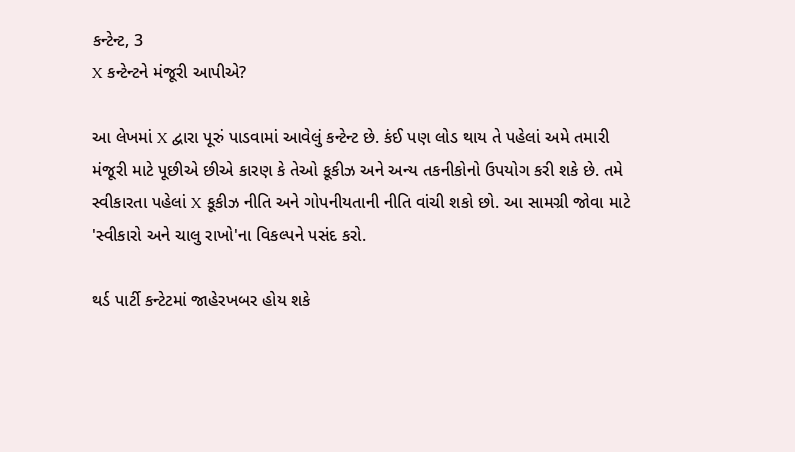કન્ટેન્ટ, 3
X કન્ટેન્ટને મંજૂરી આપીએ?

આ લેખમાં X દ્વારા પૂરું પાડવામાં આવેલું કન્ટેન્ટ છે. કંઈ પણ લોડ થાય તે પહેલાં અમે તમારી મંજૂરી માટે પૂછીએ છીએ કારણ કે તેઓ કૂકીઝ અને અન્ય તકનીકોનો ઉપયોગ કરી શકે છે. તમે સ્વીકારતા પહેલાં X કૂકીઝ નીતિ અને ગોપનીયતાની નીતિ વાંચી શકો છો. આ સામગ્રી જોવા માટે 'સ્વીકારો અને ચાલુ રાખો'ના વિકલ્પને પસંદ કરો.

થર્ડ પાર્ટી કન્ટેટમાં જાહેરખબર હોય શકે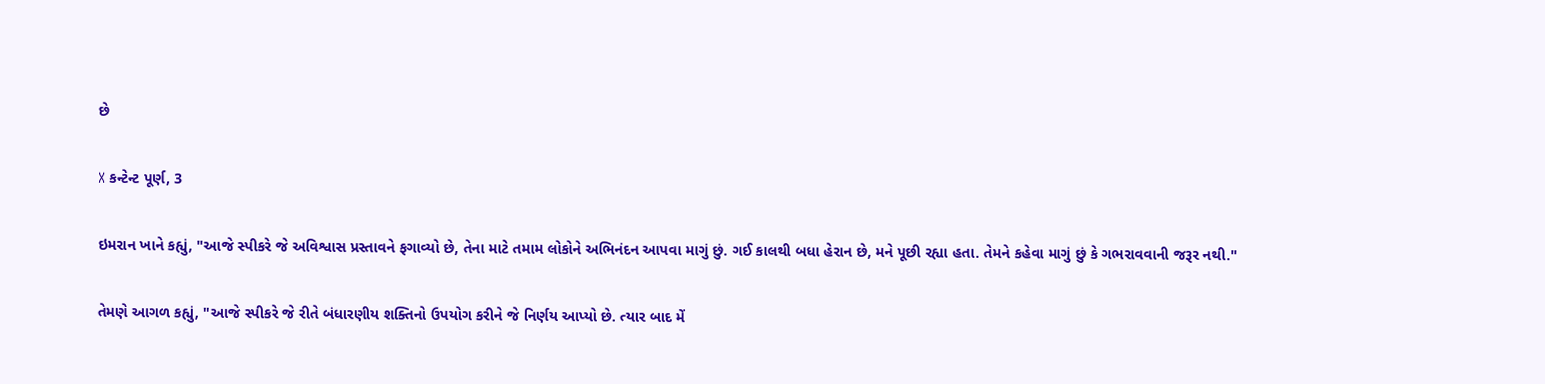છે

X કન્ટેન્ટ પૂર્ણ, 3

ઇમરાન ખાને કહ્યું, "આજે સ્પીકરે જે અવિશ્વાસ પ્રસ્તાવને ફગાવ્યો છે, તેના માટે તમામ લોકોને અભિનંદન આપવા માગું છું. ગઈ કાલથી બધા હેરાન છે, મને પૂછી રહ્યા હતા. તેમને કહેવા માગું છું કે ગભરાવવાની જરૂર નથી."

તેમણે આગળ કહ્યું, "આજે સ્પીકરે જે રીતે બંધારણીય શક્તિનો ઉપયોગ કરીને જે નિર્ણય આપ્યો છે. ત્યાર બાદ મેં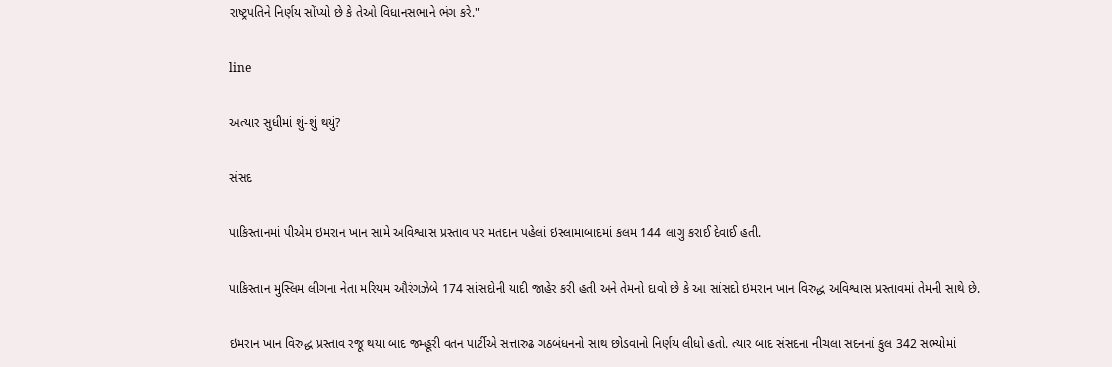રાષ્ટ્રપતિને નિર્ણય સોંપ્યો છે કે તેઓ વિધાનસભાને ભંગ કરે."

line

અત્યાર સુધીમાં શું-શું થયું?

સંસદ

પાકિસ્તાનમાં પીએમ ઇમરાન ખાન સામે અવિશ્વાસ પ્રસ્તાવ પર મતદાન પહેલાં ઇસ્લામાબાદમાં કલમ 144 લાગુ કરાઈ દેવાઈ હતી.

પાકિસ્તાન મુસ્લિમ લીગના નેતા મરિયમ ઔરંગઝેબે 174 સાંસદોની યાદી જાહેર કરી હતી અને તેમનો દાવો છે કે આ સાંસદો ઇમરાન ખાન વિરુદ્ધ અવિશ્વાસ પ્રસ્તાવમાં તેમની સાથે છે.

ઇમરાન ખાન વિરુદ્ધ પ્રસ્તાવ રજૂ થયા બાદ જમ્હૂરી વતન પાર્ટીએ સત્તારુઢ ગઠબંધનનો સાથ છોડવાનો નિર્ણય લીધો હતો. ત્યાર બાદ સંસદના નીચલા સદનનાં કુલ 342 સભ્યોમાં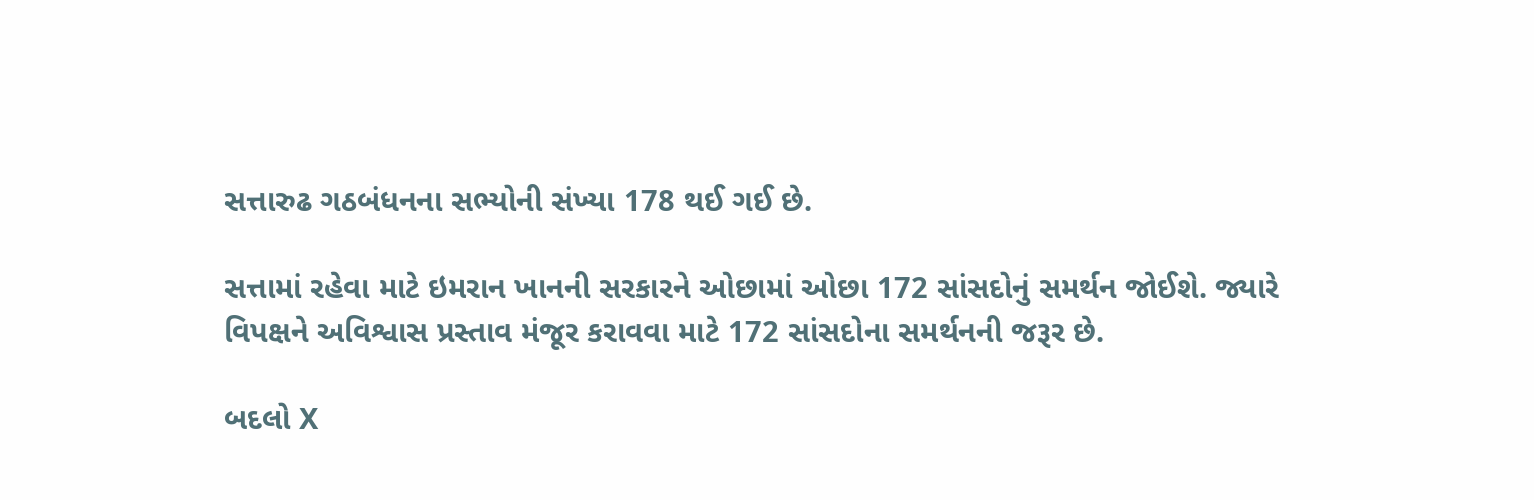સત્તારુઢ ગઠબંધનના સભ્યોની સંખ્યા 178 થઈ ગઈ છે.

સત્તામાં રહેવા માટે ઇમરાન ખાનની સરકારને ઓછામાં ઓછા 172 સાંસદોનું સમર્થન જોઈશે. જ્યારે વિપક્ષને અવિશ્વાસ પ્રસ્તાવ મંજૂર કરાવવા માટે 172 સાંસદોના સમર્થનની જરૂર છે.

બદલો X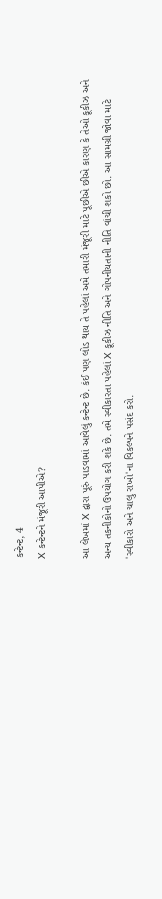કન્ટેન્ટ, 4
X કન્ટેન્ટને મંજૂરી આપીએ?

આ લેખમાં X દ્વારા પૂરું પાડવામાં આવેલું કન્ટેન્ટ છે. કંઈ પણ લોડ થાય તે પહેલાં અમે તમારી મંજૂરી માટે પૂછીએ છીએ કારણ કે તેઓ કૂકીઝ અને અન્ય તકનીકોનો ઉપયોગ કરી શકે છે. તમે સ્વીકારતા પહેલાં X કૂકીઝ નીતિ અને ગોપનીયતાની નીતિ વાંચી શકો છો. આ સામગ્રી જોવા માટે 'સ્વીકારો અને ચાલુ રાખો'ના વિકલ્પને પસંદ કરો.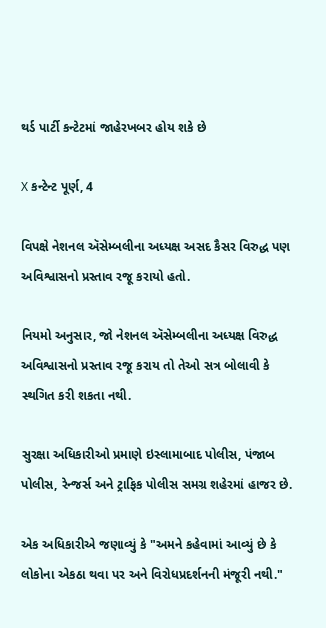થર્ડ પાર્ટી કન્ટેટમાં જાહેરખબર હોય શકે છે

X કન્ટેન્ટ પૂર્ણ, 4

વિપક્ષે નેશનલ ઍસેમ્બલીના અધ્યક્ષ અસદ કૈસર વિરુદ્ધ પણ અવિશ્વાસનો પ્રસ્તાવ રજૂ કરાયો હતો.

નિયમો અનુસાર, જો નેશનલ ઍસેમ્બલીના અધ્યક્ષ વિરુદ્ધ અવિશ્વાસનો પ્રસ્તાવ રજૂ કરાય તો તેઓ સત્ર બોલાવી કે સ્થગિત કરી શકતા નથી.

સુરક્ષા અધિકારીઓ પ્રમાણે ઇસ્લામાબાદ પોલીસ, પંજાબ પોલીસ, રેન્જર્સ અને ટ્રાફિક પોલીસ સમગ્ર શહેરમાં હાજર છે.

એક અધિકારીએ જણાવ્યું કે "અમને કહેવામાં આવ્યું છે કે લોકોના એકઠા થવા પર અને વિરોધપ્રદર્શનની મંજૂરી નથી."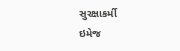સુરક્ષાકર્મી
ઇમેજ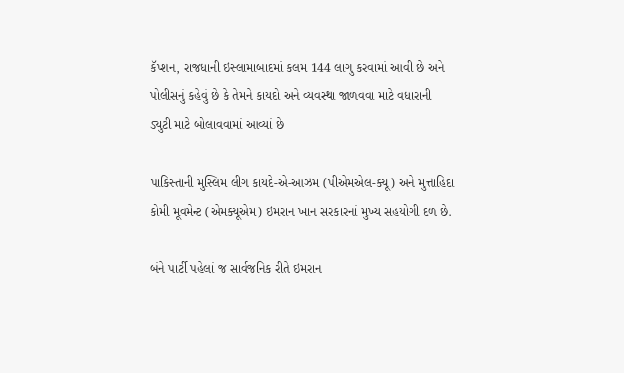કૅપ્શન, રાજધાની ઇસ્લામાબાદમાં કલમ 144 લાગુ કરવામાં આવી છે અને પોલીસનું કહેવું છે કે તેમને કાયદો અને વ્યવસ્થા જાળવવા માટે વધારાની ડ્યુટી માટે બોલાવવામાં આવ્યાં છે

પાકિસ્તાની મુસ્લિમ લીગ કાયદે-એ-આઝમ (પીએમએલ-ક્યૂ) અને મુત્તાહિદા કોમી મૂવમેન્ટ (એમક્યૂએમ) ઇમરાન ખાન સરકારનાં મુખ્ય સહયોગી દળ છે.

બંને પાર્ટી પહેલાં જ સાર્વજનિક રીતે ઇમરાન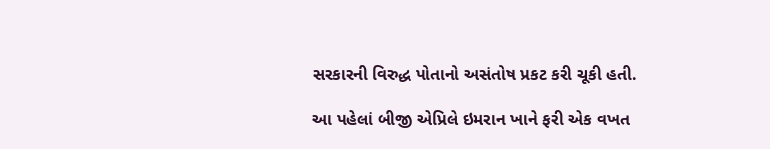સરકારની વિરુદ્ધ પોતાનો અસંતોષ પ્રકટ કરી ચૂકી હતી.

આ પહેલાં બીજી એપ્રિલે ઇમરાન ખાને ફરી એક વખત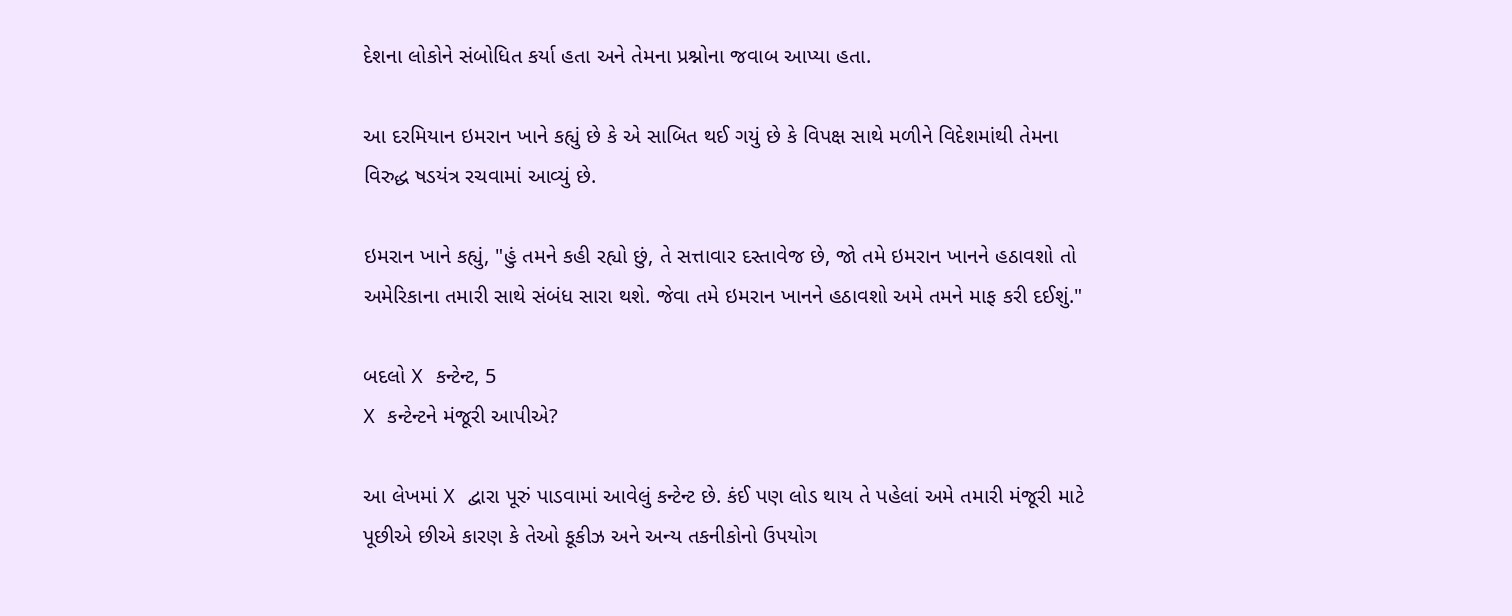દેશના લોકોને સંબોધિત કર્યા હતા અને તેમના પ્રશ્નોના જવાબ આપ્યા હતા.

આ દરમિયાન ઇમરાન ખાને કહ્યું છે કે એ સાબિત થઈ ગયું છે કે વિપક્ષ સાથે મળીને વિદેશમાંથી તેમના વિરુદ્ધ ષડયંત્ર રચવામાં આવ્યું છે.

ઇમરાન ખાને કહ્યું, "હું તમને કહી રહ્યો છું, તે સત્તાવાર દસ્તાવેજ છે, જો તમે ઇમરાન ખાનને હઠાવશો તો અમેરિકાના તમારી સાથે સંબંધ સારા થશે. જેવા તમે ઇમરાન ખાનને હઠાવશો અમે તમને માફ કરી દઈશું."

બદલો X કન્ટેન્ટ, 5
X કન્ટેન્ટને મંજૂરી આપીએ?

આ લેખમાં X દ્વારા પૂરું પાડવામાં આવેલું કન્ટેન્ટ છે. કંઈ પણ લોડ થાય તે પહેલાં અમે તમારી મંજૂરી માટે પૂછીએ છીએ કારણ કે તેઓ કૂકીઝ અને અન્ય તકનીકોનો ઉપયોગ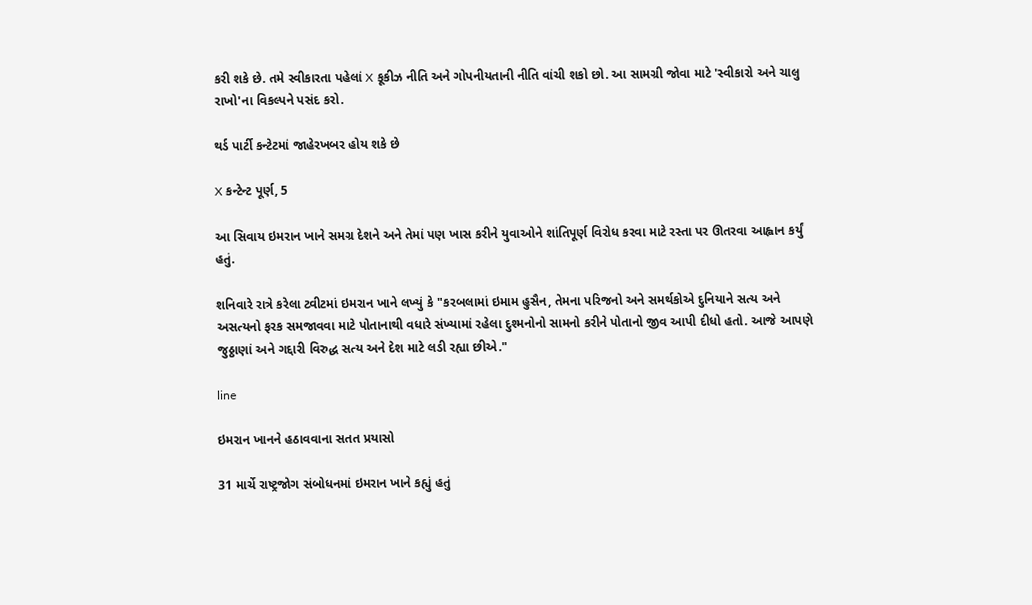કરી શકે છે. તમે સ્વીકારતા પહેલાં X કૂકીઝ નીતિ અને ગોપનીયતાની નીતિ વાંચી શકો છો. આ સામગ્રી જોવા માટે 'સ્વીકારો અને ચાલુ રાખો'ના વિકલ્પને પસંદ કરો.

થર્ડ પાર્ટી કન્ટેટમાં જાહેરખબર હોય શકે છે

X કન્ટેન્ટ પૂર્ણ, 5

આ સિવાય ઇમરાન ખાને સમગ્ર દેશને અને તેમાં પણ ખાસ કરીને યુવાઓને શાંતિપૂર્ણ વિરોધ કરવા માટે રસ્તા પર ઊતરવા આહ્વાન કર્યું હતું.

શનિવારે રાત્રે કરેલા ટ્વીટમાં ઇમરાન ખાને લખ્યું કે "કરબલામાં ઇમામ હુસૈન, તેમના પરિજનો અને સમર્થકોએ દુનિયાને સત્ય અને અસત્યનો ફરક સમજાવવા માટે પોતાનાથી વધારે સંખ્યામાં રહેલા દુશ્મનોનો સામનો કરીને પોતાનો જીવ આપી દીધો હતો. આજે આપણે જુઠ્ઠાણાં અને ગદ્દારી વિરુદ્ધ સત્ય અને દેશ માટે લડી રહ્યા છીએ."

line

ઇમરાન ખાનને હઠાવવાના સતત પ્રયાસો

31 માર્ચે રાષ્ટ્રજોગ સંબોધનમાં ઇમરાન ખાને કહ્યું હતું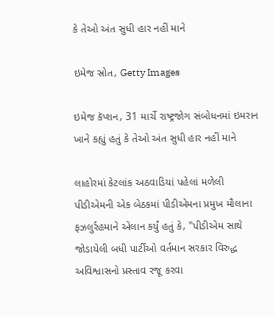કે તેઓ અંત સુધી હાર નહીં માને

ઇમેજ સ્રોત, Getty Images

ઇમેજ કૅપ્શન, 31 માર્ચે રાષ્ટ્રજોગ સંબોધનમાં ઇમરાન ખાને કહ્યું હતું કે તેઓ અંત સુધી હાર નહીં માને

લાહોરમાં કેટલાંક અઠવાડિયાં પહેલાં મળેલી પીડીએમની એક બેઠકમાં પીડીએમના પ્રમુખ મૌલાના ફઝલુર્રહમાને એલાન કર્યું હતું કે, "પીડીએમ સાથે જોડાયેલી બધી પાર્ટીઓ વર્તમાન સરકાર વિરુદ્ધ અવિશ્વાસનો પ્રસ્તાવ રજૂ કરવા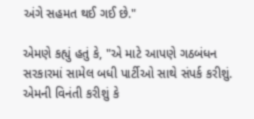અંગે સહમત થઈ ગઈ છે."

એમણે કહ્યું હતું કે, "એ માટે આપણે ગઠબંધન સરકારમાં સામેલ બધી પાર્ટીઓ સાથે સંપર્ક કરીશું. એમની વિનંતી કરીશું કે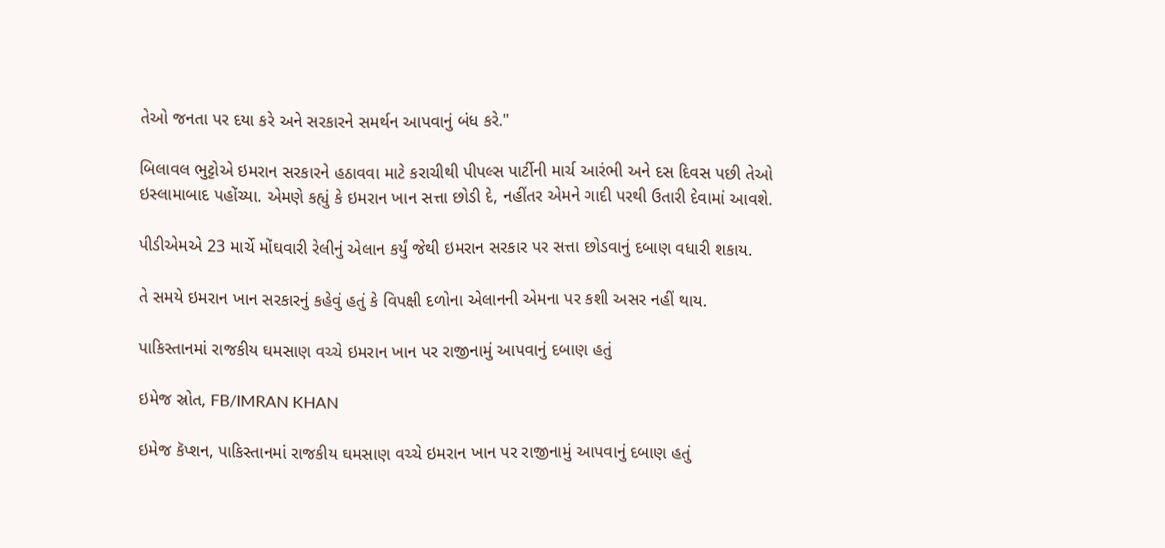તેઓ જનતા પર દયા કરે અને સરકારને સમર્થન આપવાનું બંધ કરે."

બિલાવલ ભુટ્ટોએ ઇમરાન સરકારને હઠાવવા માટે કરાચીથી પીપલ્સ પાર્ટીની માર્ચ આરંભી અને દસ દિવસ પછી તેઓ ઇસ્લામાબાદ પહોંચ્યા. એમણે કહ્યું કે ઇમરાન ખાન સત્તા છોડી દે, નહીંતર એમને ગાદી પરથી ઉતારી દેવામાં આવશે.

પીડીએમએ 23 માર્ચે મોંઘવારી રેલીનું એલાન કર્યું જેથી ઇમરાન સરકાર પર સત્તા છોડવાનું દબાણ વધારી શકાય.

તે સમયે ઇમરાન ખાન સરકારનું કહેવું હતું કે વિપક્ષી દળોના એલાનની એમના પર કશી અસર નહીં થાય.

પાકિસ્તાનમાં રાજકીય ઘમસાણ વચ્ચે ઇમરાન ખાન પર રાજીનામું આપવાનું દબાણ હતું

ઇમેજ સ્રોત, FB/IMRAN KHAN

ઇમેજ કૅપ્શન, પાકિસ્તાનમાં રાજકીય ઘમસાણ વચ્ચે ઇમરાન ખાન પર રાજીનામું આપવાનું દબાણ હતું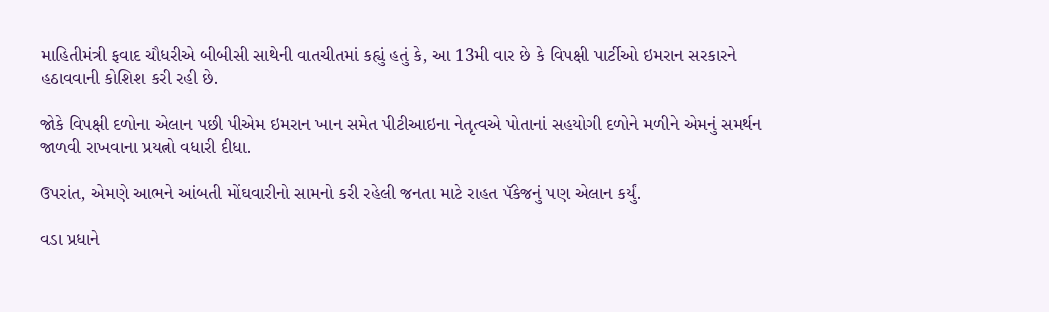માહિતીમંત્રી ફવાદ ચૌધરીએ બીબીસી સાથેની વાતચીતમાં કહ્યું હતું કે, આ 13મી વાર છે કે વિપક્ષી પાર્ટીઓ ઇમરાન સરકારને હઠાવવાની કોશિશ કરી રહી છે.

જોકે વિપક્ષી દળોના એલાન પછી પીએમ ઇમરાન ખાન સમેત પીટીઆઇના નેતૃત્વએ પોતાનાં સહયોગી દળોને મળીને એમનું સમર્થન જાળવી રાખવાના પ્રયત્નો વધારી દીધા.

ઉપરાંત, એમણે આભને આંબતી મોંઘવારીનો સામનો કરી રહેલી જનતા માટે રાહત પૅકેજનું પણ એલાન કર્યું.

વડા પ્રધાને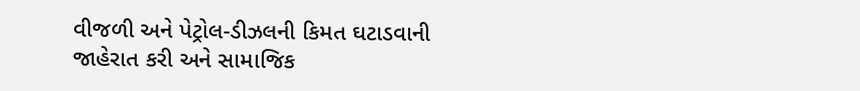વીજળી અને પેટ્રોલ-ડીઝલની કિમત ઘટાડવાની જાહેરાત કરી અને સામાજિક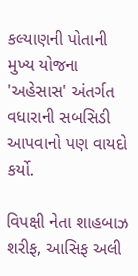કલ્યાણની પોતાની મુખ્ય યોજના 'અહેસાસ' અંતર્ગત વધારાની સબસિડી આપવાનો પણ વાયદો કર્યો.

વિપક્ષી નેતા શાહબાઝ શરીફ, આસિફ અલી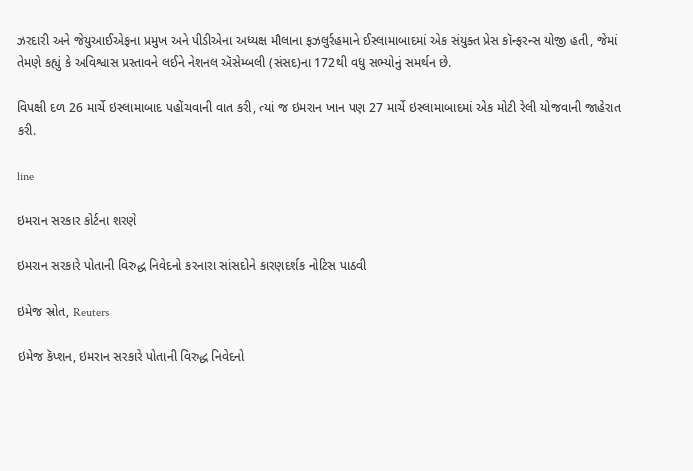ઝરદારી અને જેયુઆઈએફના પ્રમુખ અને પીડીએના અધ્યક્ષ મૌલાના ફઝલુર્રહમાને ઈસ્લામાબાદમાં એક સંયુક્ત પ્રેસ કૉન્ફરન્સ યોજી હતી, જેમાં તેમણે કહ્યું કે અવિશ્વાસ પ્રસ્તાવને લઈને નેશનલ ઍસેમ્બલી (સંસદ)ના 172થી વધુ સભ્યોનું સમર્થન છે.

વિપક્ષી દળ 26 માર્ચે ઇસ્લામાબાદ પહોંચવાની વાત કરી, ત્યાં જ ઇમરાન ખાન પણ 27 માર્ચે ઇસ્લામાબાદમાં એક મોટી રેલી યોજવાની જાહેરાત કરી.

line

ઇમરાન સરકાર કોર્ટના શરણે

ઇમરાન સરકારે પોતાની વિરુદ્ધ નિવેદનો કરનારા સાંસદોને કારણદર્શક નોટિસ પાઠવી

ઇમેજ સ્રોત, Reuters

ઇમેજ કૅપ્શન, ઇમરાન સરકારે પોતાની વિરુદ્ધ નિવેદનો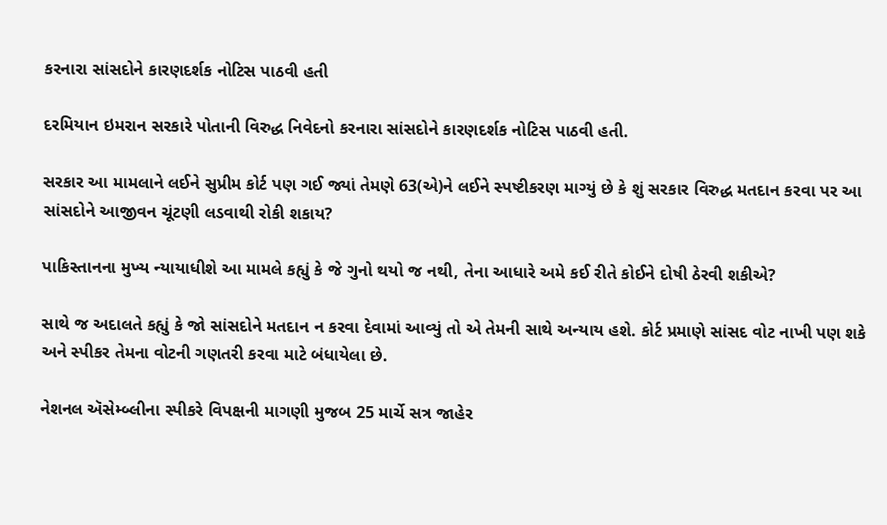કરનારા સાંસદોને કારણદર્શક નોટિસ પાઠવી હતી

દરમિયાન ઇમરાન સરકારે પોતાની વિરુદ્ધ નિવેદનો કરનારા સાંસદોને કારણદર્શક નોટિસ પાઠવી હતી.

સરકાર આ મામલાને લઈને સુપ્રીમ કોર્ટ પણ ગઈ જ્યાં તેમણે 63(એ)ને લઈને સ્પષ્ટીકરણ માગ્યું છે કે શું સરકાર વિરુદ્ધ મતદાન કરવા પર આ સાંસદોને આજીવન ચૂંટણી લડવાથી રોકી શકાય?

પાકિસ્તાનના મુખ્ય ન્યાયાધીશે આ મામલે કહ્યું કે જે ગુનો થયો જ નથી, તેના આધારે અમે કઈ રીતે કોઈને દોષી ઠેરવી શકીએ?

સાથે જ અદાલતે કહ્યું કે જો સાંસદોને મતદાન ન કરવા દેવામાં આવ્યું તો એ તેમની સાથે અન્યાય હશે. કોર્ટ પ્રમાણે સાંસદ વોટ નાખી પણ શકે અને સ્પીકર તેમના વોટની ગણતરી કરવા માટે બંધાયેલા છે.

નેશનલ ઍસેમ્બ્લીના સ્પીકરે વિપક્ષની માગણી મુજબ 25 માર્ચે સત્ર જાહેર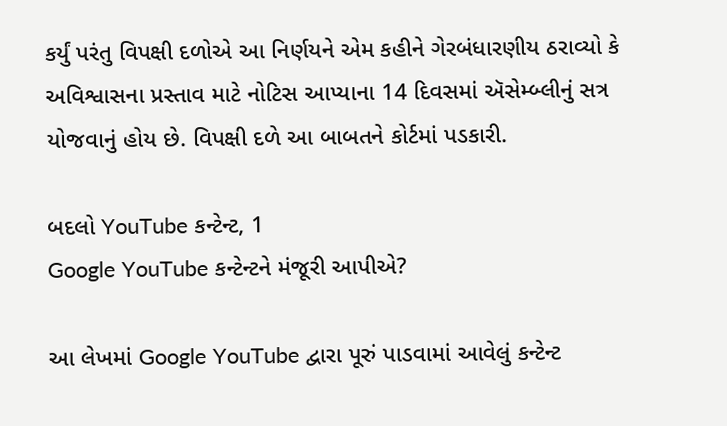કર્યું પરંતુ વિપક્ષી દળોએ આ નિર્ણયને એમ કહીને ગેરબંધારણીય ઠરાવ્યો કે અવિશ્વાસના પ્રસ્તાવ માટે નોટિસ આપ્યાના 14 દિવસમાં ઍસેમ્બ્લીનું સત્ર યોજવાનું હોય છે. વિપક્ષી દળે આ બાબતને કોર્ટમાં પડકારી.

બદલો YouTube કન્ટેન્ટ, 1
Google YouTube કન્ટેન્ટને મંજૂરી આપીએ?

આ લેખમાં Google YouTube દ્વારા પૂરું પાડવામાં આવેલું કન્ટેન્ટ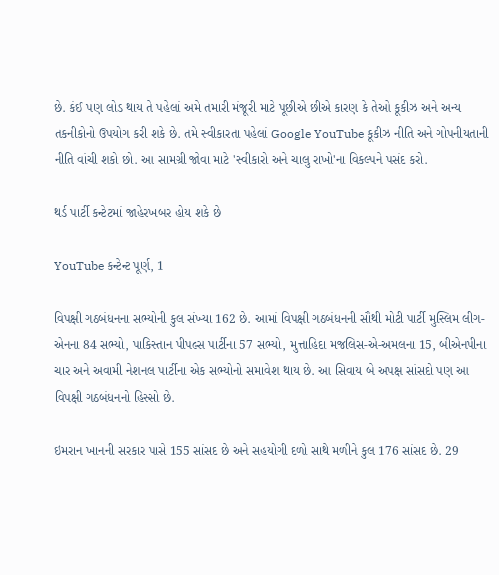છે. કંઈ પણ લોડ થાય તે પહેલાં અમે તમારી મંજૂરી માટે પૂછીએ છીએ કારણ કે તેઓ કૂકીઝ અને અન્ય તકનીકોનો ઉપયોગ કરી શકે છે. તમે સ્વીકારતા પહેલાં Google YouTube કૂકીઝ નીતિ અને ગોપનીયતાની નીતિ વાંચી શકો છો. આ સામગ્રી જોવા માટે 'સ્વીકારો અને ચાલુ રાખો'ના વિકલ્પને પસંદ કરો.

થર્ડ પાર્ટી કન્ટેટમાં જાહેરખબર હોય શકે છે

YouTube કન્ટેન્ટ પૂર્ણ, 1

વિપક્ષી ગઠબંધનના સભ્યોની કુલ સંખ્યા 162 છે. આમાં વિપક્ષી ગઠબંધનની સૌથી મોટી પાર્ટી મુસ્લિમ લીગ-એનના 84 સભ્યો, પાકિસ્તાન પીપલ્સ પાર્ટીના 57 સભ્યો, મુત્તાહિદા મજલિસ-એ-અમલના 15, બીએનપીના ચાર અને અવામી નેશનલ પાર્ટીના એક સભ્યોનો સમાવેશ થાય છે. આ સિવાય બે અપક્ષ સાંસદો પણ આ વિપક્ષી ગઠબંધનનો હિસ્સો છે.

ઇમરાન ખાનની સરકાર પાસે 155 સાંસદ છે અને સહયોગી દળો સાથે મળીને કુલ 176 સાંસદ છે. 29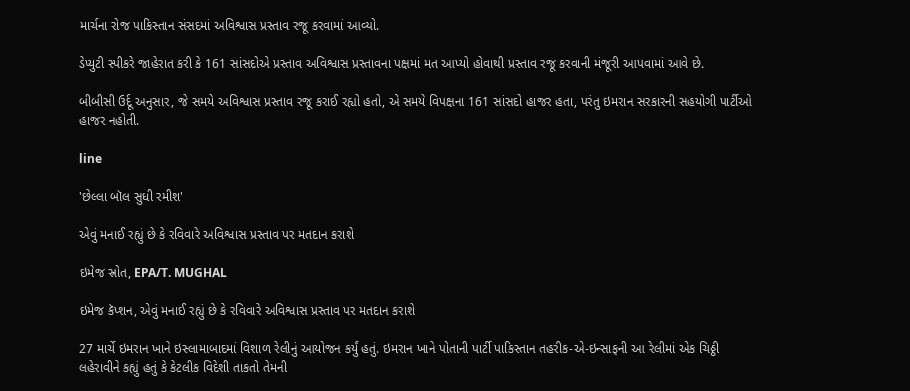માર્ચના રોજ પાકિસ્તાન સંસદમાં અવિશ્વાસ પ્રસ્તાવ રજૂ કરવામાં આવ્યો.

ડેપ્યુટી સ્પીકરે જાહેરાત કરી કે 161 સાંસદોએ પ્રસ્તાવ અવિશ્વાસ પ્રસ્તાવના પક્ષમાં મત આપ્યો હોવાથી પ્રસ્તાવ રજૂ કરવાની મંજૂરી આપવામાં આવે છે.

બીબીસી ઉર્દૂ અનુસાર, જે સમયે અવિશ્વાસ પ્રસ્તાવ રજૂ કરાઈ રહ્યો હતો, એ સમયે વિપક્ષના 161 સાંસદો હાજર હતા, પરંતુ ઇમરાન સરકારની સહયોગી પાર્ટીઓ હાજર નહોતી.

line

'છેલ્લા બૉલ સુધી રમીશ'

એવું મનાઈ રહ્યું છે કે રવિવારે અવિશ્વાસ પ્રસ્તાવ પર મતદાન કરાશે

ઇમેજ સ્રોત, EPA/T. MUGHAL

ઇમેજ કૅપ્શન, એવું મનાઈ રહ્યું છે કે રવિવારે અવિશ્વાસ પ્રસ્તાવ પર મતદાન કરાશે

27 માર્ચે ઇમરાન ખાને ઇસ્લામાબાદમાં વિશાળ રેલીનું આયોજન કર્યું હતું. ઇમરાન ખાને પોતાની પાર્ટી પાકિસ્તાન તહરીક-એ-ઇન્સાફની આ રેલીમાં એક ચિઠ્ઠી લહેરાવીને કહ્યું હતું કે કેટલીક વિદેશી તાકતો તેમની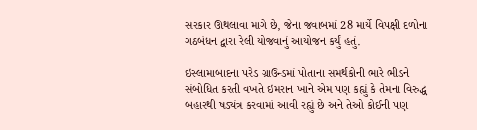સરકાર ઊથલાવા માગે છે, જેના જવાબમાં 28 માર્યે વિપક્ષી દળોના ગઠબંધન દ્વારા રેલી યોજવાનું આયોજન કર્યું હતું.

ઇસ્લામાબાદના પરેડ ગ્રાઉન્ડમાં પોતાના સમર્થકોની ભારે ભીડને સંબોધિત કરતી વખતે ઇમરાન ખાને એમ પણ કહ્યું કે તેમના વિરુદ્ધ બહારથી ષડ્યંત્ર કરવામાં આવી રહ્યું છે અને તેઓ કોઈની પણ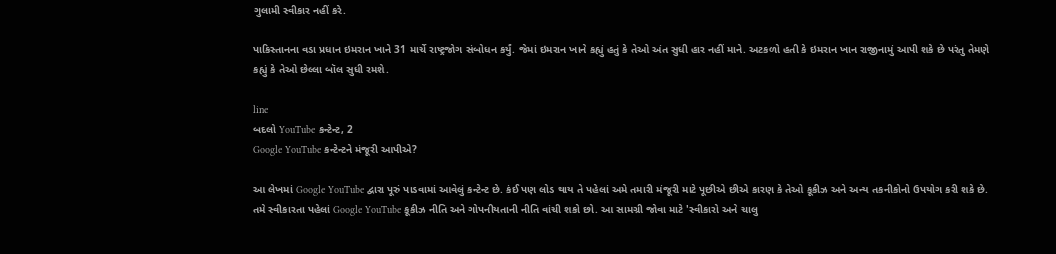ગુલામી સ્વીકાર નહીં કરે.

પાકિસ્તાનના વડા પ્રધાન ઇમરાન ખાને 31 માર્ચે રાષ્ટ્રજોગ સંબોધન કર્યું. જેમાં ઇમરાન ખાને કહ્યું હતું કે તેઓ અંત સુધી હાર નહીં માને. અટકળો હતી કે ઇમરાન ખાન રાજીનામું આપી શકે છે પરંતુ તેમણે કહ્યું કે તેઓ છેલ્લા બૉલ સુધી રમશે.

line
બદલો YouTube કન્ટેન્ટ, 2
Google YouTube કન્ટેન્ટને મંજૂરી આપીએ?

આ લેખમાં Google YouTube દ્વારા પૂરું પાડવામાં આવેલું કન્ટેન્ટ છે. કંઈ પણ લોડ થાય તે પહેલાં અમે તમારી મંજૂરી માટે પૂછીએ છીએ કારણ કે તેઓ કૂકીઝ અને અન્ય તકનીકોનો ઉપયોગ કરી શકે છે. તમે સ્વીકારતા પહેલાં Google YouTube કૂકીઝ નીતિ અને ગોપનીયતાની નીતિ વાંચી શકો છો. આ સામગ્રી જોવા માટે 'સ્વીકારો અને ચાલુ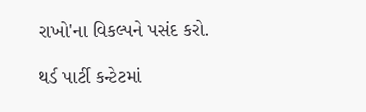રાખો'ના વિકલ્પને પસંદ કરો.

થર્ડ પાર્ટી કન્ટેટમાં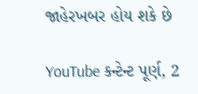જાહેરખબર હોય શકે છે

YouTube કન્ટેન્ટ પૂર્ણ, 2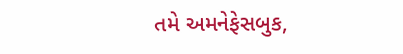તમે અમનેફેસબુક,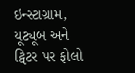ઇન્સ્ટાગ્રામ, યૂટ્યૂબ અને ટ્વિટર પર ફોલો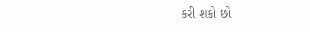કરી શકો છો